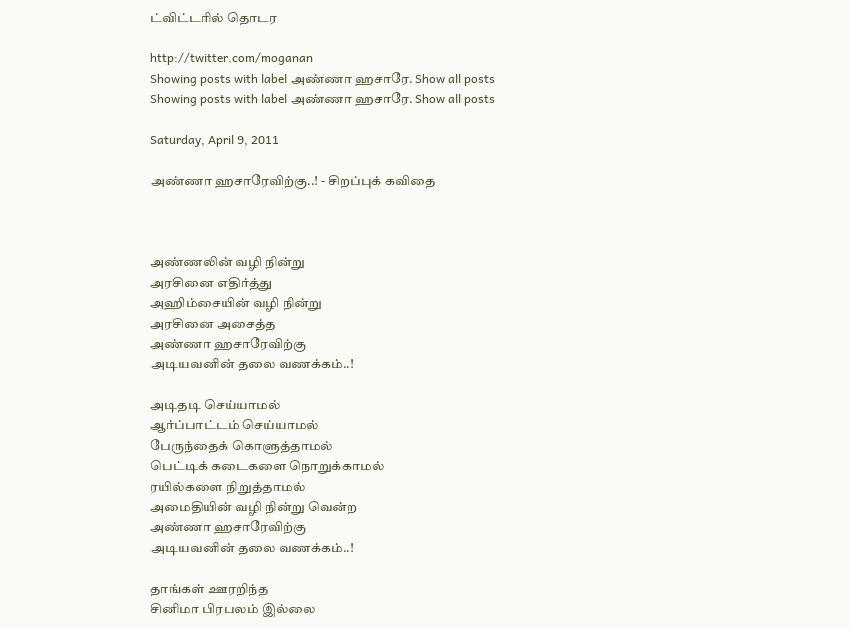ட்விட்டரில் தொடர

http://twitter.com/moganan
Showing posts with label அண்ணா ஹசாரே. Show all posts
Showing posts with label அண்ணா ஹசாரே. Show all posts

Saturday, April 9, 2011

அண்ணா ஹசாரேவிற்கு..! - சிறப்புக் கவிதை



அண்ணலின் வழி நின்று
அரசினை எதிர்த்து
அஹிம்சையின் வழி நின்று
அரசினை அசைத்த
அண்ணா ஹசாரேவிற்கு
அடியவனின் தலை வணக்கம்..!

அடிதடி செய்யாமல்
ஆர்ப்பாட்டம் செய்யாமல்
பேருந்தைக் கொளுத்தாமல்
பெட்டிக் கடைகளை நொறுக்காமல்
ரயில்களை நிறுத்தாமல்
அமைதியின் வழி நின்று வென்ற
அண்ணா ஹசாரேவிற்கு
அடியவனின் தலை வணக்கம்..!

தாங்கள் ஊரறிந்த
சினிமா பிரபலம் இல்லை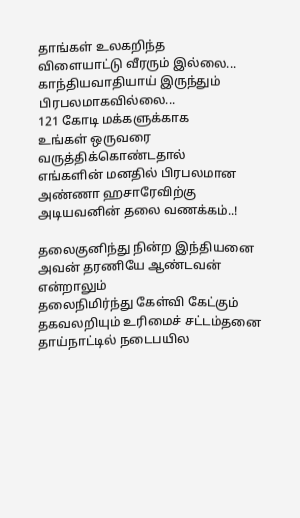தாங்கள் உலகறிந்த
விளையாட்டு வீரரும் இல்லை...
காந்தியவாதியாய் இருந்தும்
பிரபலமாகவில்லை...
121 கோடி மக்களுக்காக
உங்கள் ஒருவரை
வருத்திக்கொண்டதால்
எங்களின் மனதில் பிரபலமான
அண்ணா ஹசாரேவிற்கு
அடியவனின் தலை வணக்கம்..!

தலைகுனிந்து நின்ற இந்தியனை
அவன் தரணியே ஆண்டவன் என்றாலும்
தலைநிமிர்ந்து கேள்வி கேட்கும்
தகவலறியும் உரிமைச் சட்டம்தனை
தாய்நாட்டில் நடைபயில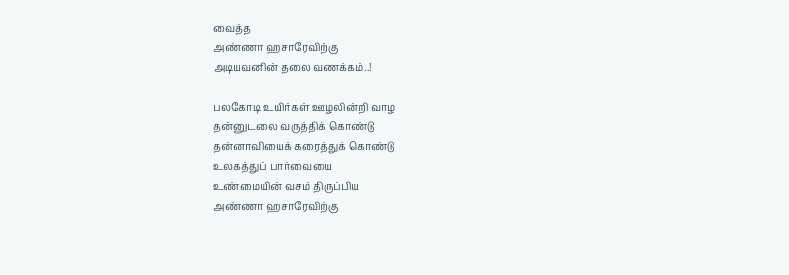வைத்த
அண்ணா ஹசாரேவிற்கு
அடியவனின் தலை வணக்கம்..!

பலகோடி உயிர்கள் ஊழலின்றி வாழ
தன்னுடலை வருத்திக் கொண்டு
தன்னாவியைக் கரைத்துக் கொண்டு
உலகத்துப் பார்வையை
உண்மையின் வசம் திருப்பிய
அண்ணா ஹசாரேவிற்கு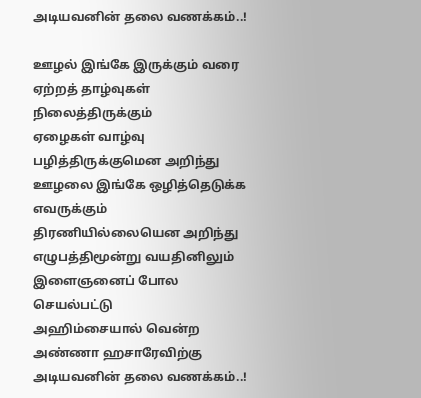அடியவனின் தலை வணக்கம்..!

ஊழல் இங்கே இருக்கும் வரை
ஏற்றத் தாழ்வுகள் நிலைத்திருக்கும்
ஏழைகள் வாழ்வு பழித்திருக்குமென அறிந்து
ஊழலை இங்கே ஒழித்தெடுக்க
எவருக்கும் திரணியில்லையென அறிந்து
எழுபத்திமூன்று வயதினிலும்
இளைஞனைப் போல செயல்பட்டு
அஹிம்சையால் வென்ற
அண்ணா ஹசாரேவிற்கு
அடியவனின் தலை வணக்கம்..!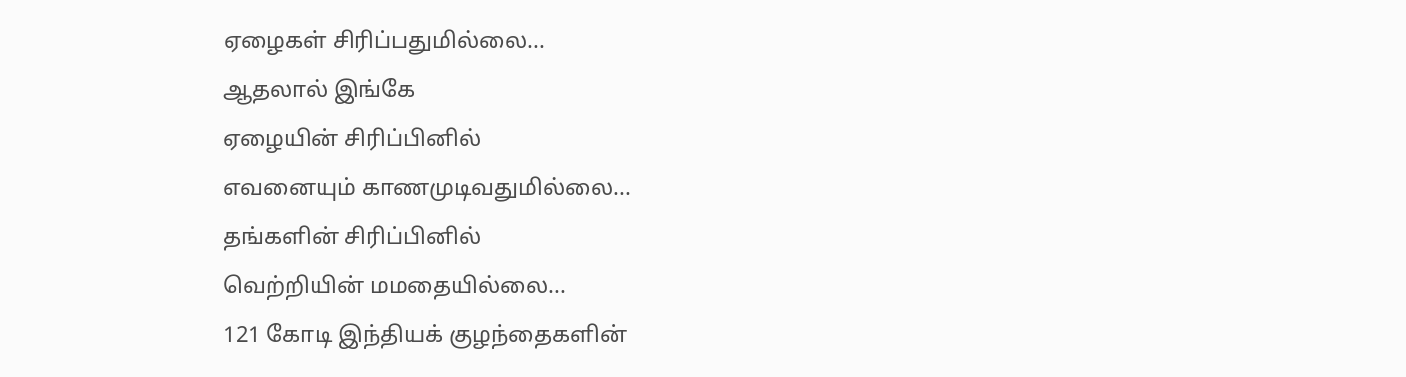ஏழைகள் சிரிப்பதுமில்லை...
ஆதலால் இங்கே
ஏழையின் சிரிப்பினில்
எவனையும் காணமுடிவதுமில்லை...
தங்களின் சிரிப்பினில்
வெற்றியின் மமதையில்லை...
121 கோடி இந்தியக் குழந்தைகளின்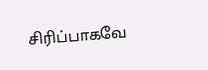சிரிப்பாகவே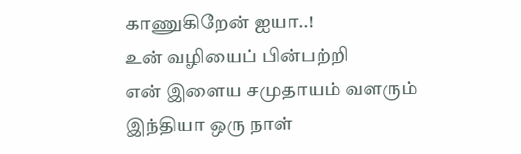காணுகிறேன் ஐயா..!
உன் வழியைப் பின்பற்றி
என் இளைய சமுதாயம் வளரும்
இந்தியா ஒரு நாள்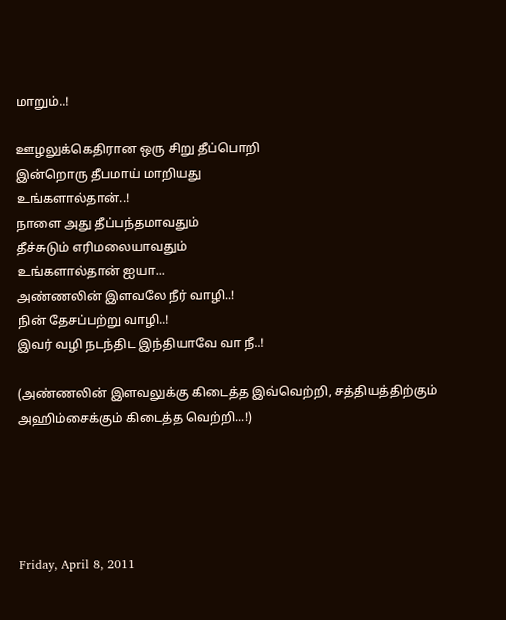மாறும்..!

ஊழலுக்கெதிரான ஒரு சிறு தீப்பொறி
இன்றொரு தீபமாய் மாறியது
உங்களால்தான்..!
நாளை அது தீப்பந்தமாவதும்
தீச்சுடும் எரிமலையாவதும்
உங்களால்தான் ஐயா...
அண்ணலின் இளவலே நீர் வாழி..!
நின் தேசப்பற்று வாழி..!
இவர் வழி நடந்திட இந்தியாவே வா நீ..!

(அண்ணலின் இளவலுக்கு கிடைத்த இவ்வெற்றி, சத்தியத்திற்கும் அஹிம்சைக்கும் கிடைத்த வெற்றி...!)





Friday, April 8, 2011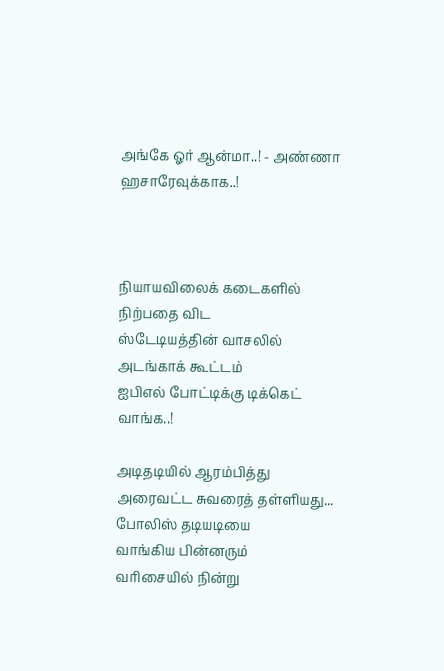அங்கே ஓர் ஆன்மா..! - அண்ணா ஹசாரேவுக்காக..!



நியாயவிலைக் கடைகளில்
நிற்பதை விட
ஸ்டேடியத்தின் வாசலில்
அடங்காக் கூட்டம்
ஐபிஎல் போட்டிக்கு டிக்கெட் வாங்க..!

அடிதடியில் ஆரம்பித்து
அரைவட்ட சுவரைத் தள்ளியது...
போலிஸ் தடியடியை
வாங்கிய பின்னரும்
வரிசையில் நின்று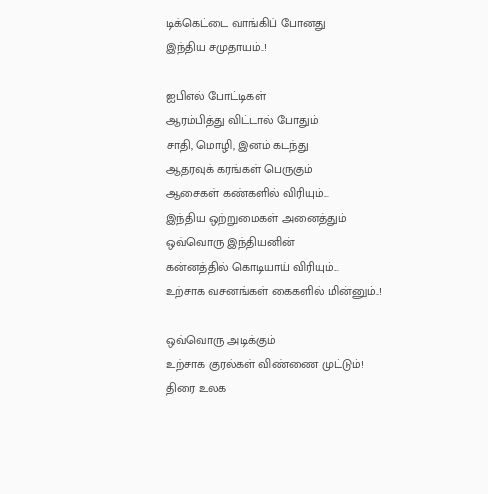டிக்கெட்டை வாங்கிப் போனது
இந்திய சமுதாயம்..!

ஐபிஎல் போட்டிகள்
ஆரம்பித்து விட்டால் போதும்
சாதி, மொழி, இனம் கடந்து
ஆதரவுக் கரங்கள் பெருகும்
ஆசைகள் கண்களில் விரியும்...
இந்திய ஒற்றுமைகள் அனைத்தும்
ஒவ்வொரு இந்தியனின்
கன்னத்தில் கொடியாய் விரியும்...
உற்சாக வசனங்கள் கைகளில் மின்னும்..!

ஒவ்வொரு அடிக்கும்
உற்சாக குரல்கள் விண்ணை முட்டும்!
திரை உலக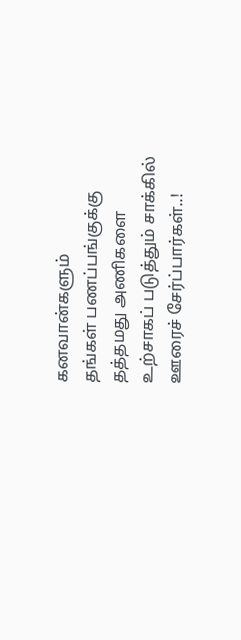கனவான்களும்
தங்கள் பணப்பங்குக்கு
தத்தமது அணிகளை
உற்சாகப் படுத்தும் சாக்கில்
ஊரைச் சேர்ப்பார்கள்..!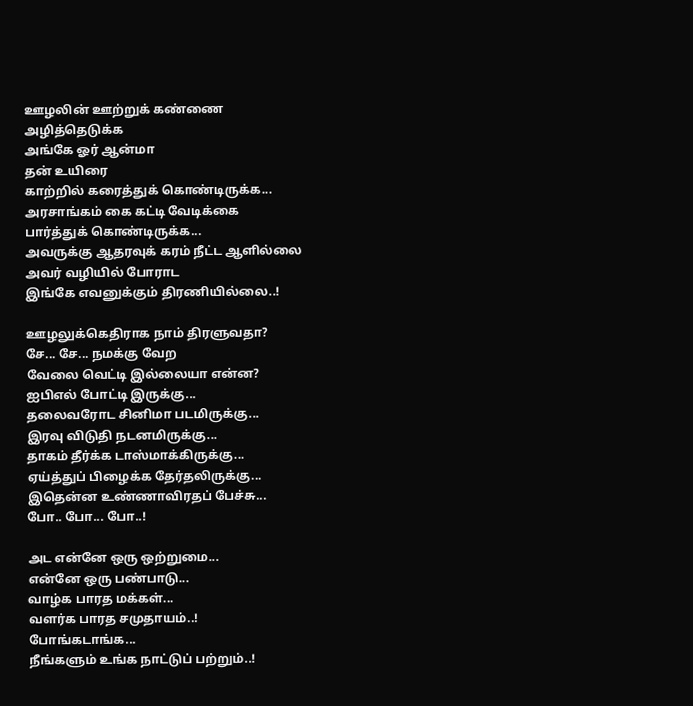ஊழலின் ஊற்றுக் கண்ணை
அழித்தெடுக்க
அங்கே ஓர் ஆன்மா
தன் உயிரை
காற்றில் கரைத்துக் கொண்டிருக்க...
அரசாங்கம் கை கட்டி வேடிக்கை
பார்த்துக் கொண்டிருக்க...
அவருக்கு ஆதரவுக் கரம் நீட்ட ஆளில்லை
அவர் வழியில் போராட
இங்கே எவனுக்கும் திரணியில்லை..!

ஊழலுக்கெதிராக நாம் திரளுவதா?
சே... சே... நமக்கு வேற
வேலை வெட்டி இல்லையா என்ன?
ஐபிஎல் போட்டி இருக்கு...
தலைவரோட சினிமா படமிருக்கு...
இரவு விடுதி நடனமிருக்கு...
தாகம் தீர்க்க டாஸ்மாக்கிருக்கு...
ஏய்த்துப் பிழைக்க தேர்தலிருக்கு...
இதென்ன உண்ணாவிரதப் பேச்சு...
போ.. போ... போ..!

அட என்னே ஒரு ஒற்றுமை...
என்னே ஒரு பண்பாடு...
வாழ்க பாரத மக்கள்...
வளர்க பாரத சமுதாயம்..!
போங்கடாங்க...
நீங்களும் உங்க நாட்டுப் பற்றும்..!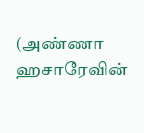(அண்ணா ஹசாரேவின்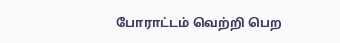போராட்டம் வெற்றி பெற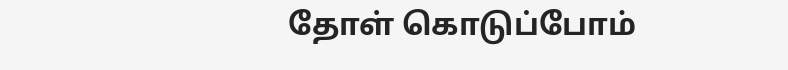தோள் கொடுப்போம்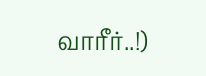வாரீர்..!)